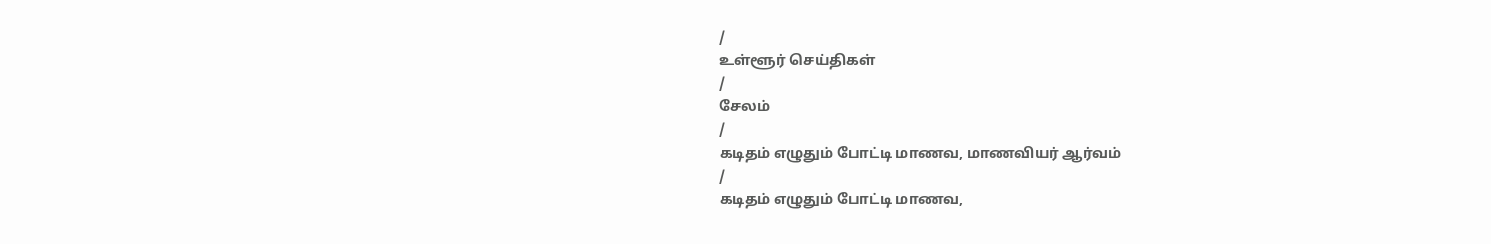/
உள்ளூர் செய்திகள்
/
சேலம்
/
கடிதம் எழுதும் போட்டி மாணவ, மாணவியர் ஆர்வம்
/
கடிதம் எழுதும் போட்டி மாணவ,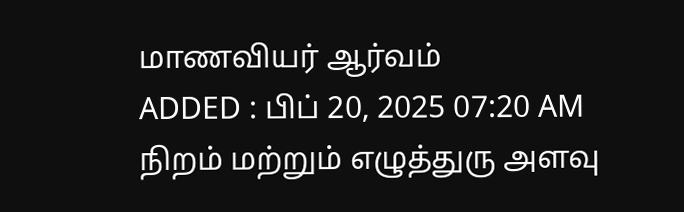மாணவியர் ஆர்வம்
ADDED : பிப் 20, 2025 07:20 AM
நிறம் மற்றும் எழுத்துரு அளவு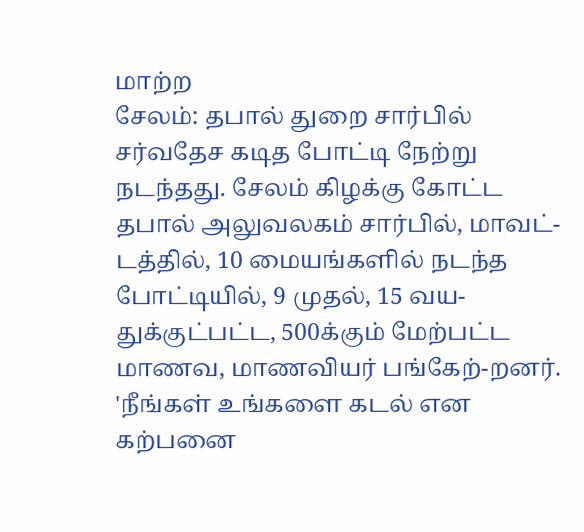மாற்ற
சேலம்: தபால் துறை சார்பில் சர்வதேச கடித போட்டி நேற்று நடந்தது. சேலம் கிழக்கு கோட்ட தபால் அலுவலகம் சார்பில், மாவட்-டத்தில், 10 மையங்களில் நடந்த போட்டியில், 9 முதல், 15 வய-துக்குட்பட்ட, 500க்கும் மேற்பட்ட மாணவ, மாணவியர் பங்கேற்-றனர்.
'நீங்கள் உங்களை கடல் என கற்பனை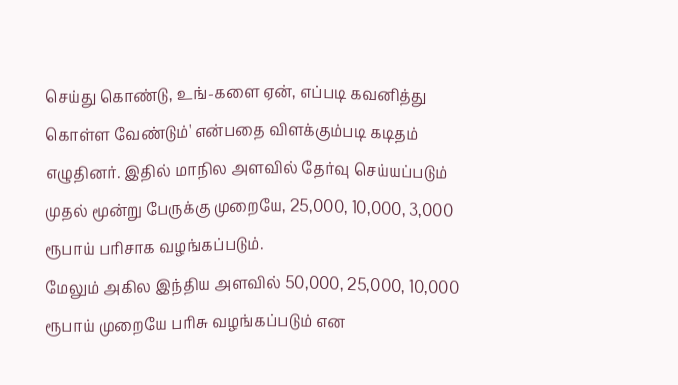செய்து கொண்டு, உங்-களை ஏன், எப்படி கவனித்து கொள்ள வேண்டும்' என்பதை விளக்கும்படி கடிதம் எழுதினர். இதில் மாநில அளவில் தேர்வு செய்யப்படும் முதல் மூன்று பேருக்கு முறையே, 25,000, 10,000, 3,000 ரூபாய் பரிசாக வழங்கப்படும்.
மேலும் அகில இந்திய அளவில் 50,000, 25,000, 10,000 ரூபாய் முறையே பரிசு வழங்கப்படும் என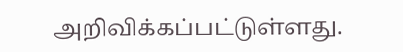அறிவிக்கப்பட்டுள்ளது.